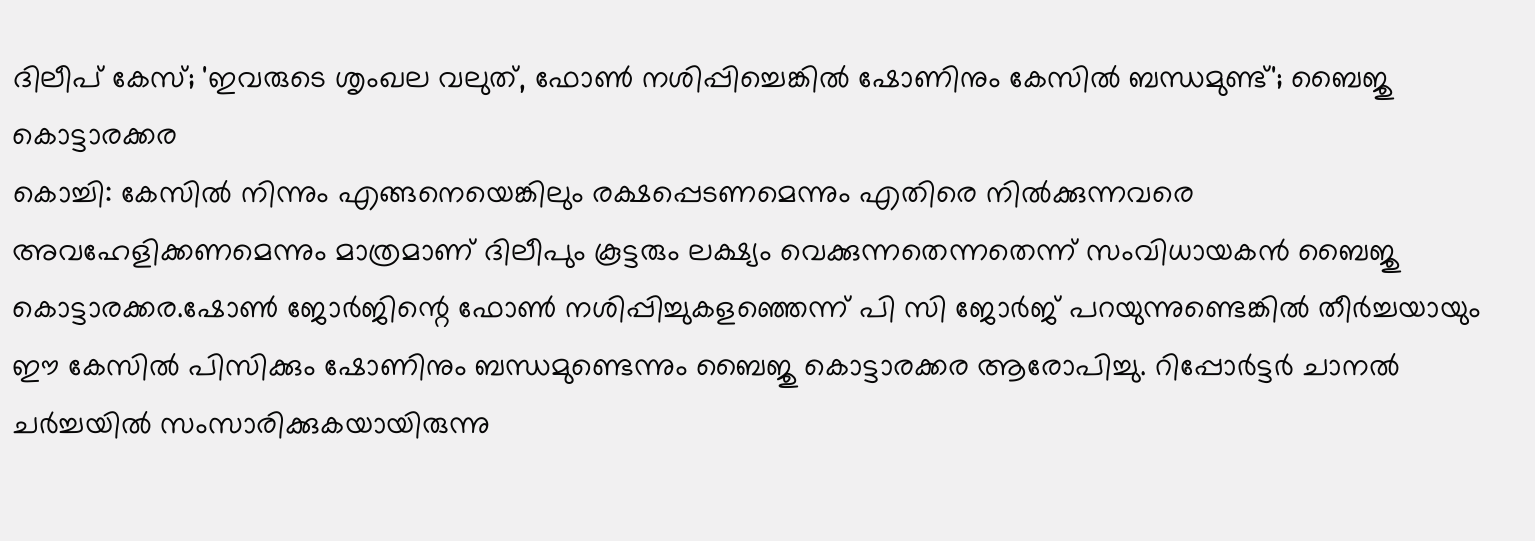ദിലീപ് കേസ്; 'ഇവരുടെ ശൃംഖല വലുത്, ഫോൺ നശിപ്പിച്ചെങ്കിൽ ഷോണിനും കേസിൽ ബന്ധമുണ്ട്'; ബൈജു കൊട്ടാരക്കര
കൊച്ചി: കേസിൽ നിന്നും എങ്ങനെയെങ്കിലും രക്ഷപ്പെടണമെന്നും എതിരെ നിൽക്കുന്നവരെ അവഹേളിക്കണമെന്നും മാത്രമാണ് ദിലീപും കൂട്ടരും ലക്ഷ്യം വെക്കുന്നതെന്നതെന്ന് സംവിധായകൻ ബൈജു കൊട്ടാരക്കര.ഷോൺ ജോർജിന്റെ ഫോൺ നശിപ്പിച്ചുകളഞ്ഞെന്ന് പി സി ജോർജ് പറയുന്നുണ്ടെങ്കിൽ തീർച്ചയായും ഈ കേസിൽ പിസിക്കും ഷോണിനും ബന്ധമുണ്ടെന്നും ബൈജു കൊട്ടാരക്കര ആരോപിച്ചു. റിപ്പോർട്ടർ ചാനൽ ചർച്ചയിൽ സംസാരിക്കുകയായിരുന്നു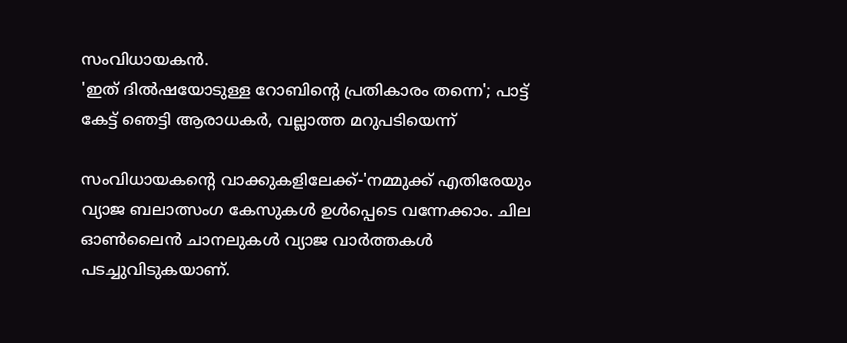സംവിധായകൻ.
'ഇത് ദിൽഷയോടുള്ള റോബിന്റെ പ്രതികാരം തന്നെ'; പാട്ട് കേട്ട് ഞെട്ടി ആരാധകർ, വല്ലാത്ത മറുപടിയെന്ന്

സംവിധായകന്റെ വാക്കുകളിലേക്ക്-'നമ്മുക്ക് എതിരേയും വ്യാജ ബലാത്സംഗ കേസുകൾ ഉൾപ്പെടെ വന്നേക്കാം. ചില ഓൺലൈൻ ചാനലുകൾ വ്യാജ വാർത്തകൾ പടച്ചുവിടുകയാണ്.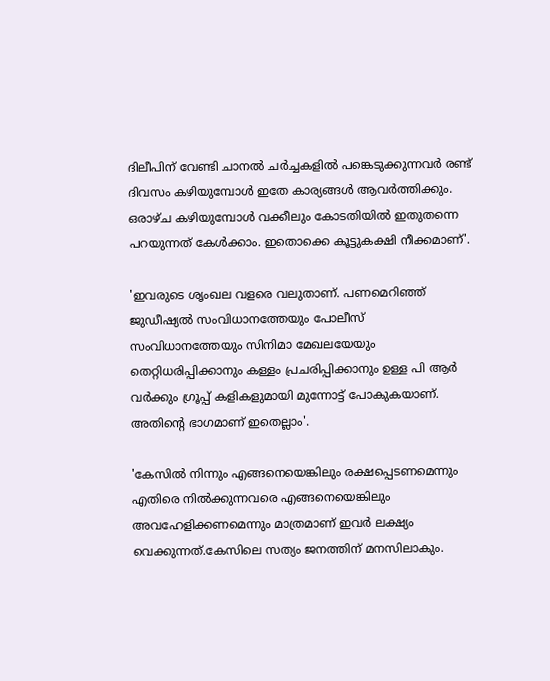ദിലീപിന് വേണ്ടി ചാനൽ ചർച്ചകളിൽ പങ്കെടുക്കുന്നവർ രണ്ട് ദിവസം കഴിയുമ്പോൾ ഇതേ കാര്യങ്ങൾ ആവർത്തിക്കും. ഒരാഴ്ച കഴിയുമ്പോൾ വക്കീലും കോടതിയിൽ ഇതുതന്നെ പറയുന്നത് കേൾക്കാം. ഇതൊക്കെ കൂട്ടുകക്ഷി നീക്കമാണ്'.

'ഇവരുടെ ശൃംഖല വളരെ വലുതാണ്. പണമെറിഞ്ഞ് ജുഡീഷ്യൽ സംവിധാനത്തേയും പോലീസ് സംവിധാനത്തേയും സിനിമാ മേഖലയേയും തെറ്റിധരിപ്പിക്കാനും കള്ളം പ്രചരിപ്പിക്കാനും ഉള്ള പി ആർ വർക്കും ഗ്രൂപ്പ് കളികളുമായി മുന്നോട്ട് പോകുകയാണ്. അതിന്റെ ഭാഗമാണ് ഇതെല്ലാം'.

'കേസിൽ നിന്നും എങ്ങനെയെങ്കിലും രക്ഷപ്പെടണമെന്നും എതിരെ നിൽക്കുന്നവരെ എങ്ങനെയെങ്കിലും അവഹേളിക്കണമെന്നും മാത്രമാണ് ഇവർ ലക്ഷ്യം വെക്കുന്നത്.കേസിലെ സത്യം ജനത്തിന് മനസിലാകും.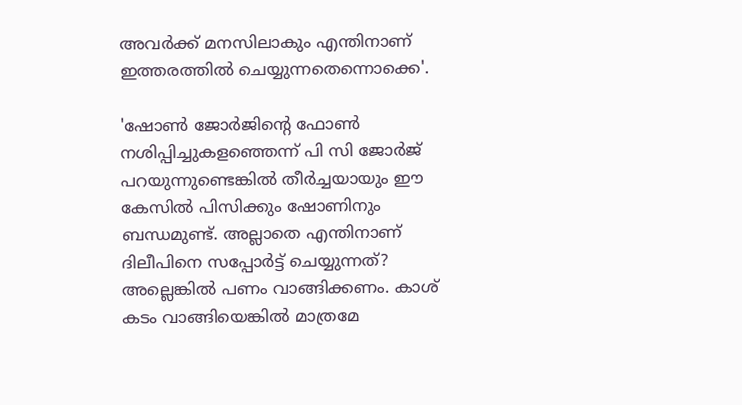അവർക്ക് മനസിലാകും എന്തിനാണ് ഇത്തരത്തിൽ ചെയ്യുന്നതെന്നൊക്കെ'.

'ഷോൺ ജോർജിന്റെ ഫോൺ നശിപ്പിച്ചുകളഞ്ഞെന്ന് പി സി ജോർജ് പറയുന്നുണ്ടെങ്കിൽ തീർച്ചയായും ഈ കേസിൽ പിസിക്കും ഷോണിനും ബന്ധമുണ്ട്. അല്ലാതെ എന്തിനാണ് ദിലീപിനെ സപ്പോർട്ട് ചെയ്യുന്നത്? അല്ലെങ്കിൽ പണം വാങ്ങിക്കണം. കാശ് കടം വാങ്ങിയെങ്കിൽ മാത്രമേ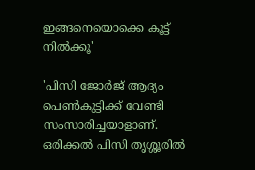ഇങ്ങനെയൊക്കെ കൂട്ട് നിൽക്കൂ'

'പിസി ജോർജ് ആദ്യം പെൺകുട്ടിക്ക് വേണ്ടി സംസാരിച്ചയാളാണ്. ഒരിക്കൽ പിസി തൃശ്ശൂരിൽ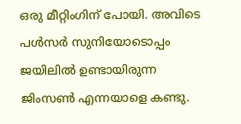ഒരു മീറ്റിംഗിന് പോയി. അവിടെ പൾസർ സുനിയോടൊപ്പം ജയിലിൽ ഉണ്ടായിരുന്ന ജിംസൺ എന്നയാളെ കണ്ടു.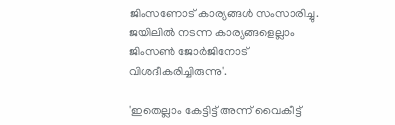ജിംസണോട് കാര്യങ്ങൾ സംസാരിച്ചു. ജയിലിൽ നടന്ന കാര്യങ്ങളെല്ലാം ജിംസൺ ജോർജിനോട് വിശദീകരിച്ചിരുന്നു'.

'ഇതെല്ലാം കേട്ടിട്ട് അന്ന് വൈകീട്ട്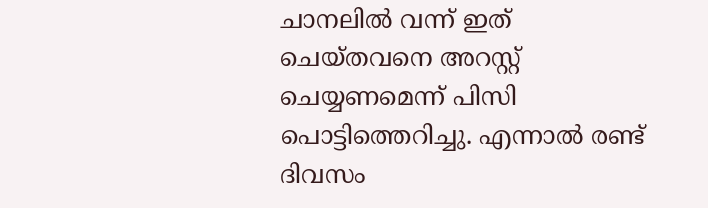ചാനലിൽ വന്ന് ഇത് ചെയ്തവനെ അറസ്റ്റ് ചെയ്യണമെന്ന് പിസി പൊട്ടിത്തെറിച്ചു. എന്നാൽ രണ്ട് ദിവസം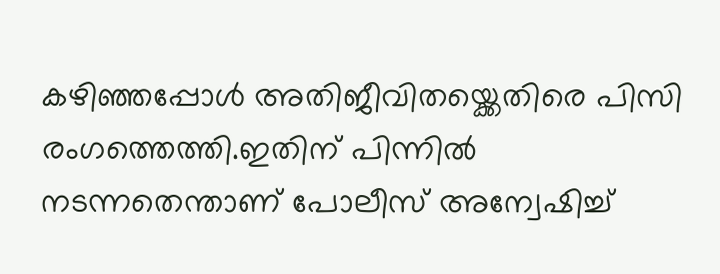കഴിഞ്ഞപ്പോൾ അതിജീവിതയ്ക്കെതിരെ പിസി രംഗത്തെത്തി.ഇതിന് പിന്നിൽ നടന്നതെന്താണ് പോലീസ് അന്വേഷിച്ച്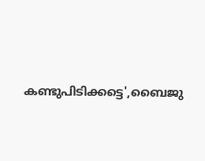കണ്ടുപിടിക്കട്ടെ',ബൈജു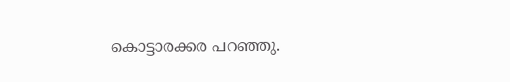കൊട്ടാരക്കര പറഞ്ഞു.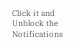Click it and Unblock the Notifications